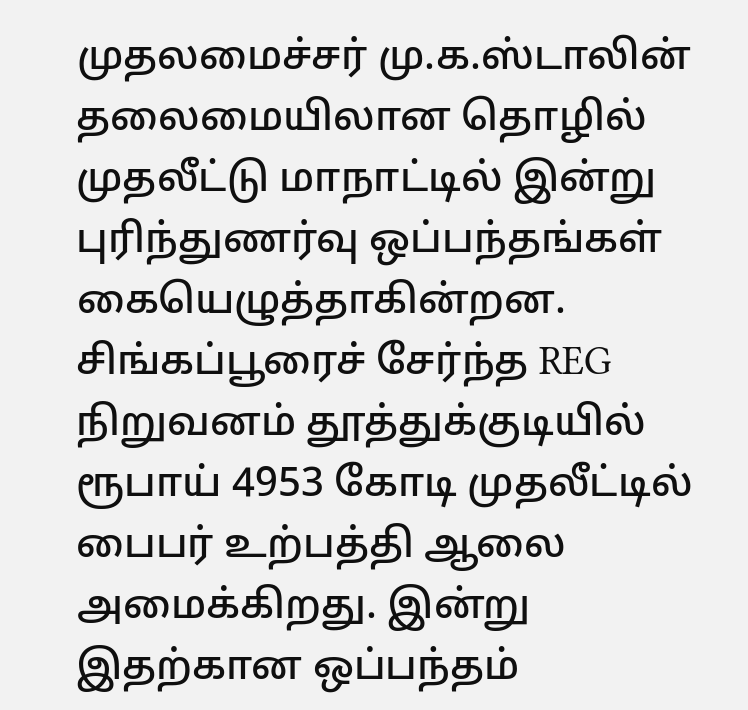முதலமைச்சர் மு.க.ஸ்டாலின் தலைமையிலான தொழில் முதலீட்டு மாநாட்டில் இன்று புரிந்துணர்வு ஒப்பந்தங்கள் கையெழுத்தாகின்றன. சிங்கப்பூரைச் சேர்ந்த REG நிறுவனம் தூத்துக்குடியில் ரூபாய் 4953 கோடி முதலீட்டில் பைபர் உற்பத்தி ஆலை அமைக்கிறது. இன்று இதற்கான ஒப்பந்தம்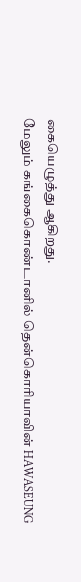கையெழுத்து ஆகிறது.
மேலும் கங்கைகொண்டானில் தென்கொரியாவின் HAWASEUNG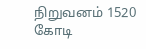நிறுவனம் 1520 கோடி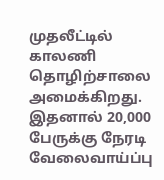முதலீட்டில் காலணி தொழிற்சாலை அமைக்கிறது. இதனால் 20,000 பேருக்கு நேரடி வேலைவாய்ப்பு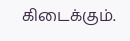கிடைக்கும்.